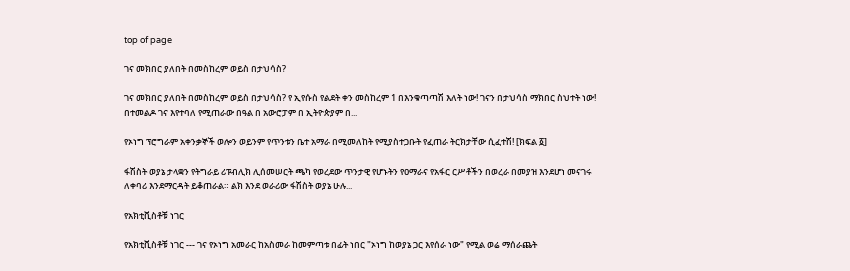top of page

ገና መክበር ያለበት በመስከረም ወይስ በታህሳስ?

ገና መክበር ያለበት በመስከረም ወይስ በታህሳስ? የ ኢየሱስ የልደት ቀን መስከረም 1 በእንቁጣጣሽ እለት ነው! ገናን በታህሳስ ማክበር ስህተት ነው! በተመልዶ ገና እየተባለ የሚጠራው በዓል በ አውሮፓም በ ኢትዮጵያም በ...

የኦነግ ፕሮግራም አቀንቃኞች ወሎን ወይንም የጥንቱን ቤተ አማራ በሚመለከት የሚያስተጋቡት የፈጠራ ትርክታቸው ሲፈተሽ! [ክፍል ፩]

ፋሽስት ወያኔ ታላቋን የትግራይ ሪፑብሊክ ሊሰመሠርት ጫካ የወረደው ጥንታዊ የሆኑትን የዐማራና የአፋር ርሥቶችን በወረራ በመያዝ እንደሆነ መናገሩ ለቀባሪ እንደማርዳት ይቆጠራል። ልክ እንደ ወራሪው ፋሽስት ወያኔ ሁሉ...

የአክቲቪስቶቹ ነገር

የአክቲቪስቶቹ ነገር --- ገና የኦነግ አመራር ከአስመራ ከመምጣቱ በፊት ነበር "ኦነግ ከወያኔ ጋር እየሰራ ነው" የሚል ወሬ ማሰራጨት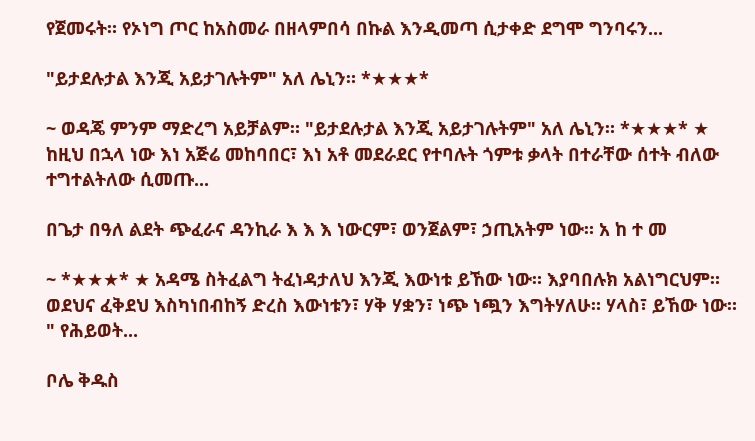የጀመሩት። የኦነግ ጦር ከአስመራ በዘላምበሳ በኩል እንዲመጣ ሲታቀድ ደግሞ ግንባሩን...

"ይታደሉታል እንጂ አይታገሉትም" አለ ሌኒን። *★★★*

~ ወዳጄ ምንም ማድረግ አይቻልም። "ይታደሉታል እንጂ አይታገሉትም" አለ ሌኒን። *★★★* ★ ከዚህ በኋላ ነው እነ አጅሬ መከባበር፣ እነ አቶ መደራደር የተባሉት ጎምቱ ቃላት በተራቸው ሰተት ብለው ተግተልትለው ሲመጡ...

በጌታ በዓለ ልደት ጭፈራና ዳንኪራ እ እ እ ነውርም፣ ወንጀልም፣ ኃጢአትም ነው። አ ከ ተ መ

~ *★★★* ★ አዳሜ ስትፈልግ ትፈነዳታለህ እንጂ እውነቱ ይኸው ነው። እያባበሉክ አልነግርህም። ወደህና ፈቅደህ እስካነበብከኝ ድረስ እውነቱን፣ ሃቅ ሃቋን፣ ነጭ ነጯን እግትሃለሁ። ሃላስ፣ ይኸው ነው። " የሕይወት...

ቦሌ ቅዱስ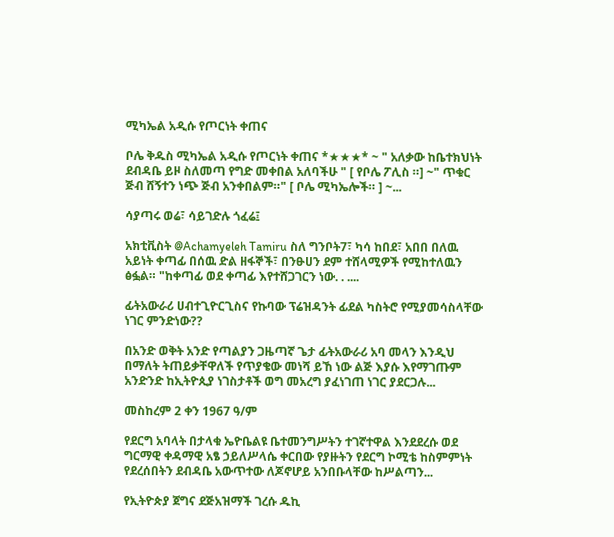ሚካኤል አዲሱ የጦርነት ቀጠና

ቦሌ ቅዱስ ሚካኤል አዲሱ የጦርነት ቀጠና *★★★* ~ " አለቃው ከቤተክህነት ደብዳቤ ይዞ ስለመጣ የግድ መቀበል አለባችሁ " [ የቦሌ ፖሊስ ።] ~" ጥቁር ጅብ ሸኝተን ነጭ ጅብ አንቀበልም።" [ ቦሌ ሚካኤሎች። ] ~...

ሳያጣሩ ወሬ፣ ሳይገድሉ ጎፈሬ፤

አክቲቪስት @Achamyeleh Tamiru ስለ ግንቦት7፣ ካሳ ከበደ፣ አበበ በለዉ አይነት ቀጣፊ በሰዉ ድል ዘፋኞች፣ በንፁሀን ደም ተሸላሚዎች የሚከተለዉን ፅፏል። "ከቀጣፊ ወደ ቀጣፊ እየተሸጋገርን ነው. . ....

ፊትአውራሪ ሀብተጊዮርጊስና የኩባው ፕሬዝዳንት ፊደል ካስትሮ የሚያመሳስላቸው ነገር ምንድነው??

በአንድ ወቅት አንድ የጣልያን ጋዜጣኛ ጌታ ፊትአውራሪ አባ መላን እንዲህ በማለት ትጠይቃቸዋለች የጥያቄው መነሻ ይኸ ነው ልጅ እያሱ እየማገጡም አንድንድ ከኢትዮጲያ ነገስታቶች ወግ መአረግ ያፈነገጠ ነገር ያደርጋሉ...

መስከረም 2 ቀን 1967 ዓ/ም

የደርግ አባላት በታላቁ ኤዮቤልዩ ቤተመንግሥትን ተገኛተዋል እንደደረሱ ወደ ግርማዊ ቀዳማዊ አፄ ኃይለሥላሴ ቀርበው የያዙትን የደርግ ኮሚቴ ከስምምነት የደረሰበትን ደብዳቤ አውጥተው ለጆኖሆይ አንበቡላቸው ከሥልጣን...

የኢትዮጵያ ጀግና ደጅአዝማች ገረሱ ዱኪ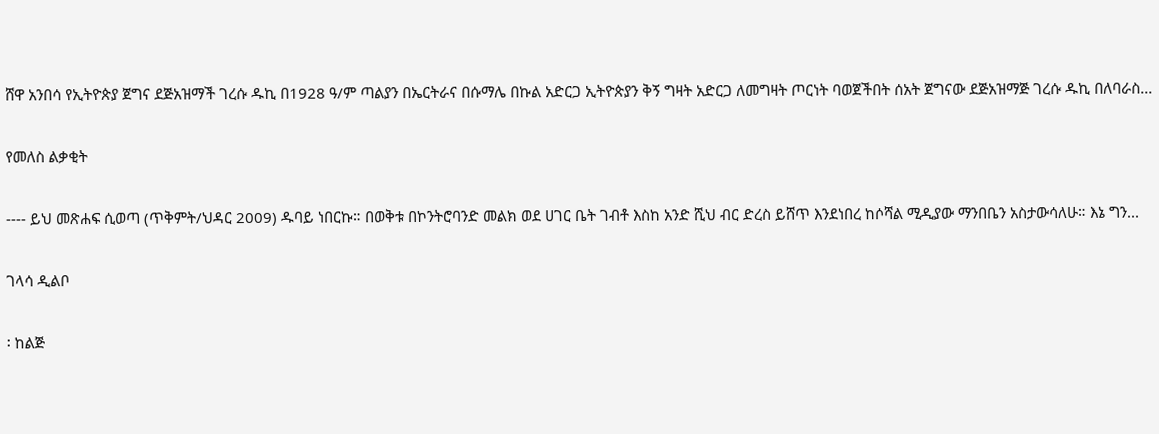ሸዋ አንበሳ የኢትዮጵያ ጀግና ደጅአዝማች ገረሱ ዱኪ በ1928 ዓ/ም ጣልያን በኤርትራና በሱማሌ በኩል አድርጋ ኢትዮጵያን ቅኝ ግዛት አድርጋ ለመግዛት ጦርነት ባወጀችበት ሰአት ጀግናው ደጅአዝማጅ ገረሱ ዱኪ በለባራስ...

የመለስ ልቃቂት

---- ይህ መጽሐፍ ሲወጣ (ጥቅምት/ህዳር 2009) ዱባይ ነበርኩ። በወቅቱ በኮንትሮባንድ መልክ ወደ ሀገር ቤት ገብቶ እስከ አንድ ሺህ ብር ድረስ ይሸጥ እንደነበረ ከሶሻል ሚዲያው ማንበቤን አስታውሳለሁ። እኔ ግን...

ገላሳ ዲልቦ

፡ ከልጅ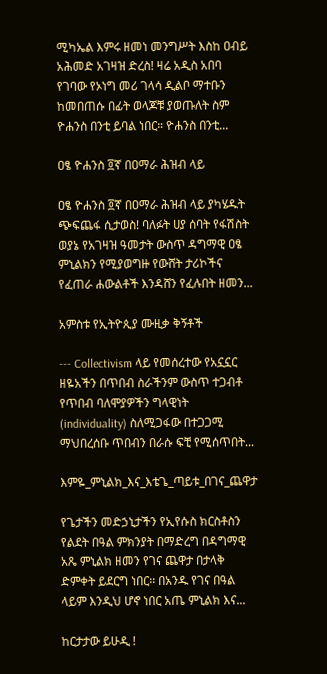ሚካኤል እምሩ ዘመነ መንግሥት እስከ ዐብይ አሕመድ አገዛዝ ድረስ! ዛሬ አዲስ አበባ የገባው የኦነግ መሪ ገላሳ ዲልቦ ማተቡን ከመበጠሱ በፊት ወላጆቹ ያወጡለት ስም ዮሐንስ በንቲ ይባል ነበር። ዮሐንስ በንቲ...

ዐፄ ዮሐንስ ፬ኛ በዐማራ ሕዝብ ላይ

ዐፄ ዮሐንስ ፬ኛ በዐማራ ሕዝብ ላይ ያካሄዱት ጭፍጨፋ ሲታወስ! ባለፉት ሀያ ሰባት የፋሽስት ወያኔ የአገዛዝ ዓመታት ውስጥ ዳግማዊ ዐፄ ምኒልክን የሚያወግዙ የውሸት ታሪኮችና የፈጠራ ሐውልቶች እንዳሸን የፈሉበት ዘመን...

አምስቱ የኢትዮጲያ ሙዚቃ ቅኝቶች

--- Collectivism ላይ የመሰረተው የአኗኗር ዘዬአችን በጥበብ ስራችንም ውስጥ ተጋብቶ የጥበብ ባለሞያዎችን ግላዊነት (individuality) ስለሚጋፋው በተጋጋሚ ማህበረሰቡ ጥበብን በራሱ ፍቺ የሚሰጥበት...

እምዬ_ምኒልክ_እና_እቴጌ_ጣይቱ_በገና_ጨዋታ

የጌታችን መድኃኒታችን የኢየሱስ ክርስቶስን የልደት በዓል ምክንያት በማድረግ በዳግማዊ አጼ ምኒልክ ዘመን የገና ጨዋታ በታላቅ ድምቀት ይደርግ ነበር፡፡ በአንዱ የገና በዓል ላይም እንዲህ ሆኖ ነበር አጤ ምኒልክ እና...

ከርታታው ይሁዲ !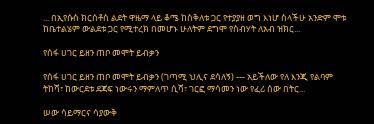... በኢየሱስ ክርሰቶስ ልደት ዋዜማ ላይ ቆሜ ከስቅለቱ ጋር የተያያዘ ወግ እነሆ ስላችሁ አንድም ሞቱ ከቤተልሄም ውልደቱ ጋር የሚተረክ በመሆኑ ሁለትም ደግሞ የስብሃት ለአብ ዝክር...

የሰፋ ሀገር ይዘን ጠቦ መሞት ይብቃን

የሰፋ ሀገር ይዘን ጠቦ መሞት ይብቃን (ገጣሚ ህሊና ደሳለኝ) --- አይችለው የለ እንጂ የልባም ትከሻ፣ ከውርደቱ ደጃፍ ነውሩን ማምለጥ ሲሻ፣ ገርፎ ማሳመን ነው የፈሪ ሰው በትር...

ሠው ሳይማርና ሳያውቅ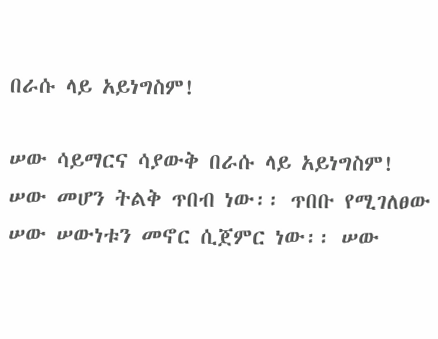በራሱ ላይ አይነግስም!

ሠው ሳይማርና ሳያውቅ በራሱ ላይ አይነግስም! ሠው መሆን ትልቅ ጥበብ ነው፡፡ ጥበቡ የሚገለፀው ሠው ሠውነቱን መኖር ሲጀምር ነው፡፡ ሠው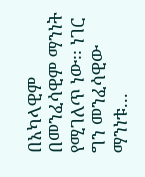በአካላዊም በመንፈሳዊም ማንነት የሚገለጥ ነው፡፡ ነገር ግን መንፈሳዊው ማንነቱ...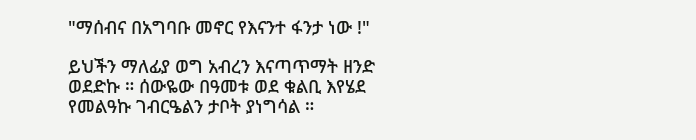"ማሰብና በአግባቡ መኖር የእናንተ ፋንታ ነው !"

ይህችን ማለፊያ ወግ አብረን እናጣጥማት ዘንድ ወደድኩ ። ሰውዬው በዓመቱ ወደ ቁልቢ እየሄደ የመልዓኩ ገብርዔልን ታቦት ያነግሳል ።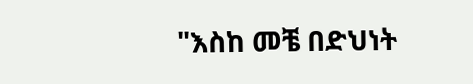"እስከ መቼ በድህነት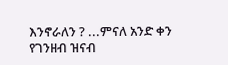እንኖራለን ? ...ምናለ አንድ ቀን የገንዘብ ዝናብ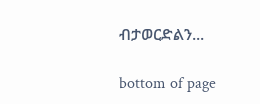ብታወርድልን...

bottom of page